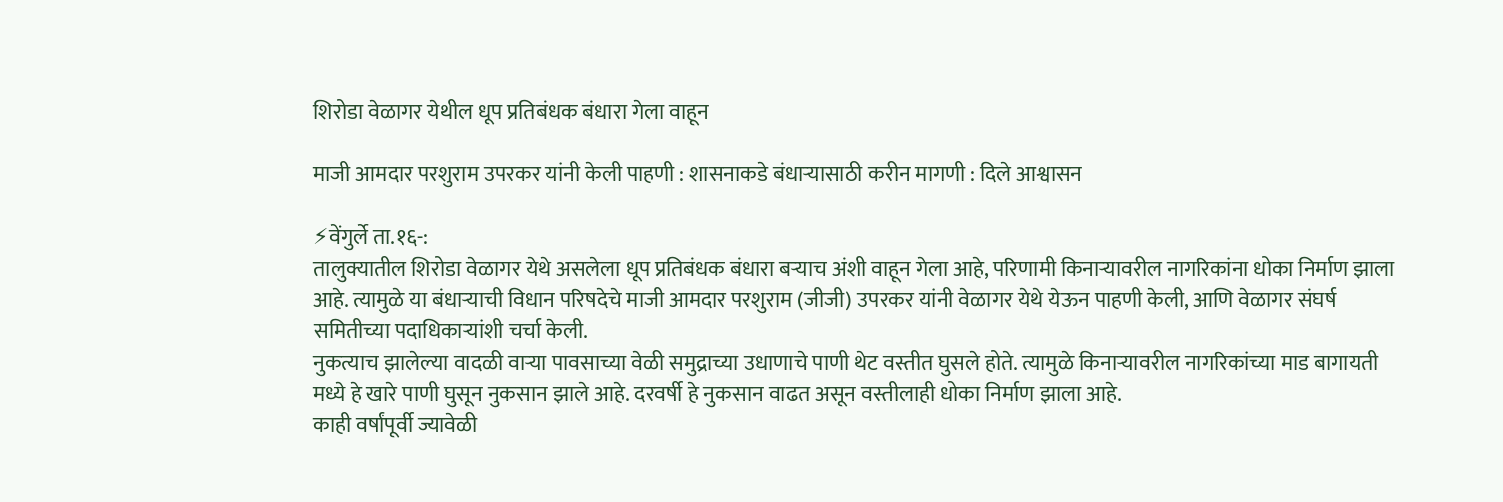शिरोडा वेळागर येथील धूप प्रतिबंधक बंधारा गेला वाहून

माजी आमदार परशुराम उपरकर यांनी केली पाहणी : शासनाकडे बंधाऱ्यासाठी करीन मागणी : दिले आश्वासन

⚡वेंगुर्ले ता.१६-:
तालुक्यातील शिरोडा वेळागर येथे असलेला धूप प्रतिबंधक बंधारा बऱ्याच अंशी वाहून गेला आहे, परिणामी किनाऱ्यावरील नागरिकांना धोका निर्माण झाला आहे. त्यामुळे या बंधाऱ्याची विधान परिषदेचे माजी आमदार परशुराम (जीजी) उपरकर यांनी वेळागर येथे येऊन पाहणी केली, आणि वेळागर संघर्ष समितीच्या पदाधिकाऱ्यांशी चर्चा केली.
नुकत्याच झालेल्या वादळी वाऱ्या पावसाच्या वेळी समुद्राच्या उधाणाचे पाणी थेट वस्तीत घुसले होते. त्यामुळे किनाऱ्यावरील नागरिकांच्या माड बागायती मध्ये हे खारे पाणी घुसून नुकसान झाले आहे. दरवर्षी हे नुकसान वाढत असून वस्तीलाही धोका निर्माण झाला आहे.
काही वर्षांपूर्वी ज्यावेळी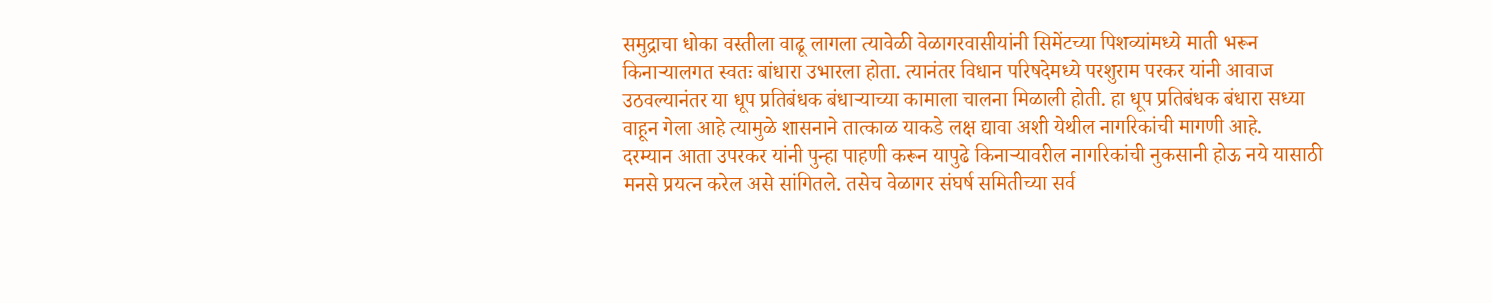समुद्राचा धोका वस्तीला वाढू लागला त्यावेळी वेळागरवासीयांनी सिमेंटच्या पिशव्यांमध्ये माती भरून किनाऱ्यालगत स्वतः बांधारा उभारला होता. त्यानंतर विधान परिषदेमध्ये परशुराम परकर यांनी आवाज उठवल्यानंतर या धूप प्रतिबंधक बंधाऱ्याच्या कामाला चालना मिळाली होती. हा धूप प्रतिबंधक बंधारा सध्या वाहून गेला आहे त्यामुळे शासनाने तात्काळ याकडे लक्ष द्यावा अशी येथील नागरिकांची मागणी आहे.
दरम्यान आता उपरकर यांनी पुन्हा पाहणी करून यापुढे किनाऱ्यावरील नागरिकांची नुकसानी होऊ नये यासाठी मनसे प्रयत्न करेल असे सांगितले. तसेच वेळागर संघर्ष समितीच्या सर्व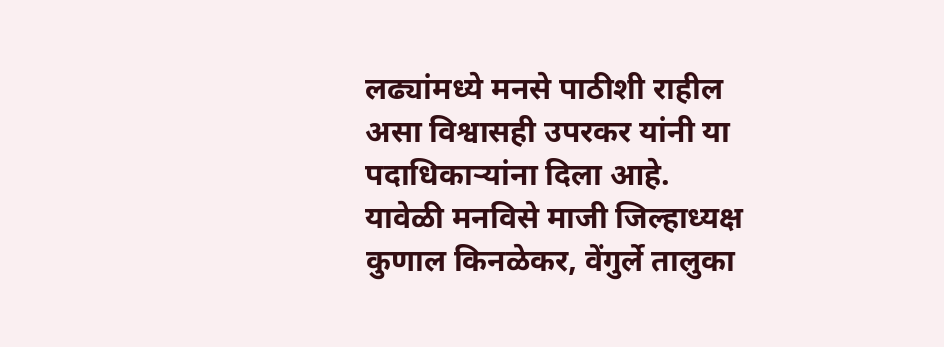लढ्यांमध्ये मनसे पाठीशी राहील असा विश्वासही उपरकर यांनी या पदाधिकाऱ्यांना दिला आहे.
यावेळी मनविसे माजी जिल्हाध्यक्ष कुणाल किनळेकर, वेंगुर्ले तालुका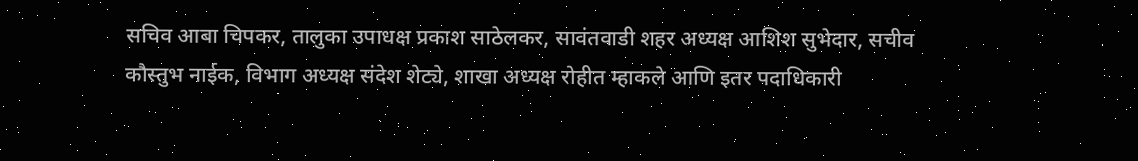सचिव आबा चिपकर, तालुका उपाधक्ष प्रकाश साठेलकर, सावंतवाडी शहर अध्यक्ष आशिश सुभेदार, सचीव कौस्तुभ नाईक, विभाग अध्यक्ष संदेश शेट्ये, शाखा अध्यक्ष रोहीत म्हाकले आणि इतर पदाधिकारी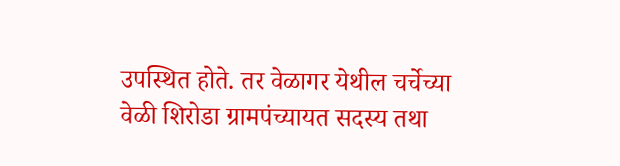उपस्थित होते. तर वेळागर येथील चर्चेच्या वेळी शिरोडा ग्रामपंच्यायत सदस्य तथा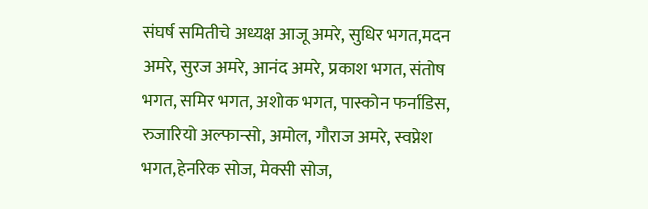संघर्ष समितीचे अध्यक्ष आजू अमरे, सुधिर भगत,मदन अमरे, सुरज अमरे, आनंद अमरे, प्रकाश भगत, संतोष भगत, समिर भगत, अशोक भगत, पास्कोन फर्नाडिस, रुजारियो अल्फान्सो, अमोल, गौराज अमरे, स्वप्नेश भगत,हेनरिक सोज, मेक्सी सोज,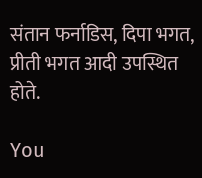संतान फर्नाडिस, दिपा भगत, प्रीती भगत आदी उपस्थित होते.

You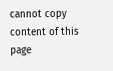cannot copy content of this page